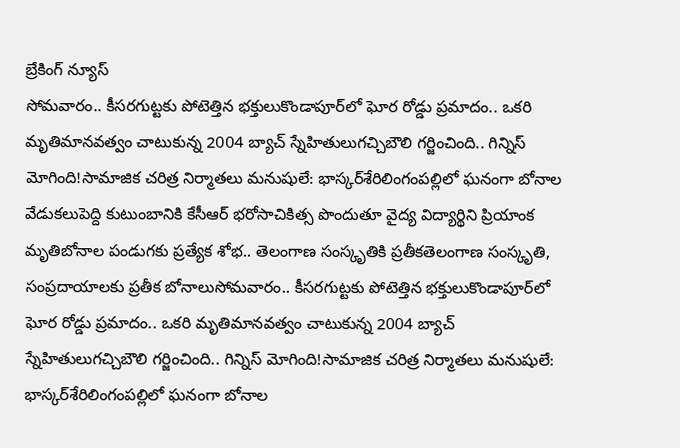బ్రేకింగ్ న్యూస్
సోమవారం.. కీసరగుట్టకు పోటెత్తిన భక్తులుకొండాపూర్‌లో ఘోర రోడ్డు ప్రమాదం.. ఒకరి మృతిమానవత్వం చాటుకున్న 2004 బ్యాచ్‌ స్నేహితులుగచ్చిబౌలి గర్జించింది.. గిన్నిస్‌ మోగింది!సామాజిక చరిత్ర నిర్మాతలు మనుషులే: భాస్కర్‌శేరిలింగంపల్లిలో ఘనంగా బోనాల వేడుకలుపెద్ది కుటుంబానికి కేసీఆర్‌ భరోసాచికిత్స పొందుతూ వైద్య విద్యార్థిని ప్రియాంక మృతిబోనాల పండుగకు ప్రత్యేక శోభ.. తెలంగాణ సంస్కృతికి ప్రతీకతెలంగాణ సంస్కృతి, సంప్రదాయాలకు ప్రతీక బోనాలుసోమవారం.. కీసరగుట్టకు పోటెత్తిన భక్తులుకొండాపూర్‌లో ఘోర రోడ్డు ప్రమాదం.. ఒకరి మృతిమానవత్వం చాటుకున్న 2004 బ్యాచ్‌ స్నేహితులుగచ్చిబౌలి గర్జించింది.. గిన్నిస్‌ మోగింది!సామాజిక చరిత్ర నిర్మాతలు మనుషులే: భాస్కర్‌శేరిలింగంపల్లిలో ఘనంగా బోనాల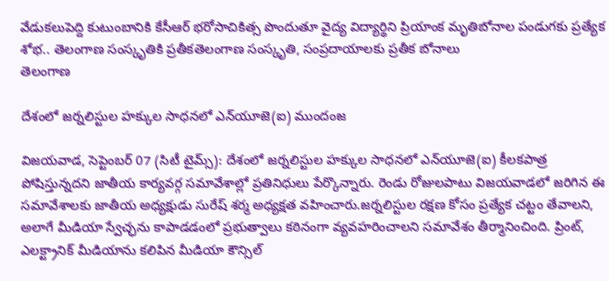వేడుకలుపెద్ది కుటుంబానికి కేసీఆర్‌ భరోసాచికిత్స పొందుతూ వైద్య విద్యార్థిని ప్రియాంక మృతిబోనాల పండుగకు ప్రత్యేక శోభ.. తెలంగాణ సంస్కృతికి ప్రతీకతెలంగాణ సంస్కృతి, సంప్రదాయాలకు ప్రతీక బోనాలు
తెలంగాణ

దేశంలో జర్నలిస్టుల హక్కుల సాధనలో ఎన్‌యూజె(ఐ) ముందంజ

విజయవాడ, సెప్టెంబర్ 07 (సిటీ టైమ్స్): దేశంలో జర్నలిస్టుల హక్కుల సాధనలో ఎన్‌యూజె(ఐ) కీలకపాత్ర పోషిస్తున్నదని జాతీయ కార్యవర్గ సమావేశాల్లో ప్రతినిధులు పేర్కొన్నారు. రెండు రోజులపాటు విజయవాడలో జరిగిన ఈ సమావేశాలకు జాతీయ అధ్యక్షుడు సురేష్ శర్మ అధ్యక్షత వహించారు.జర్నలిస్టుల రక్షణ కోసం ప్రత్యేక చట్టం తేవాలని, అలాగే మీడియా స్వేచ్ఛను కాపాడడంలో ప్రభుత్వాలు కఠినంగా వ్యవహరించాలని సమావేశం తీర్మానించింది. ప్రింట్, ఎలక్ట్రానిక్ మీడియాను కలిపిన మీడియా కౌన్సిల్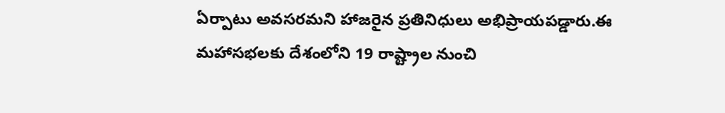ఏర్పాటు అవసరమని హాజరైన ప్రతినిధులు అభిప్రాయపడ్డారు.ఈ మహాసభలకు దేశంలోని 19 రాష్ట్రాల నుంచి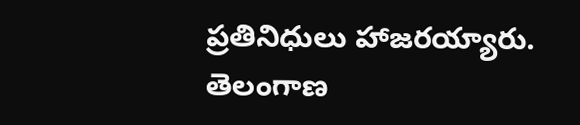ప్రతినిధులు హాజరయ్యారు. తెలంగాణ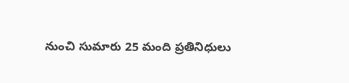నుంచి సుమారు 25 మంది ప్రతినిధులు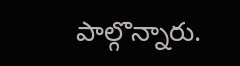పాల్గొన్నారు.